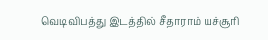வெடிவிபத்து இடத்தில் சீதாராம் யச்சூரி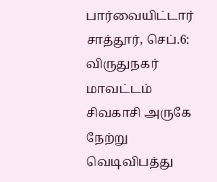பார்வையிட்டார்
சாத்தூர், செப்.6: விருதுநகர் மாவட்டம் சிவகாசி அருகே நேற்று வெடிவிபத்து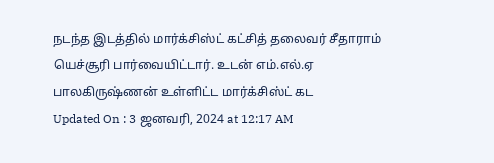நடந்த இடத்தில் மார்க்சிஸ்ட் கட்சித் தலைவர் சீதாராம் யெச்சூரி பார்வையிட்டார். உடன் எம்.எல்.ஏ பாலகிருஷ்ணன் உள்ளிட்ட மார்க்சிஸ்ட் கட
Updated On : 3 ஜனவரி, 2024 at 12:17 AM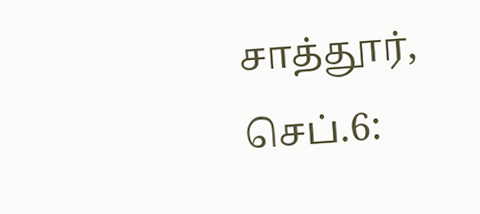சாத்தூர், செப்.6: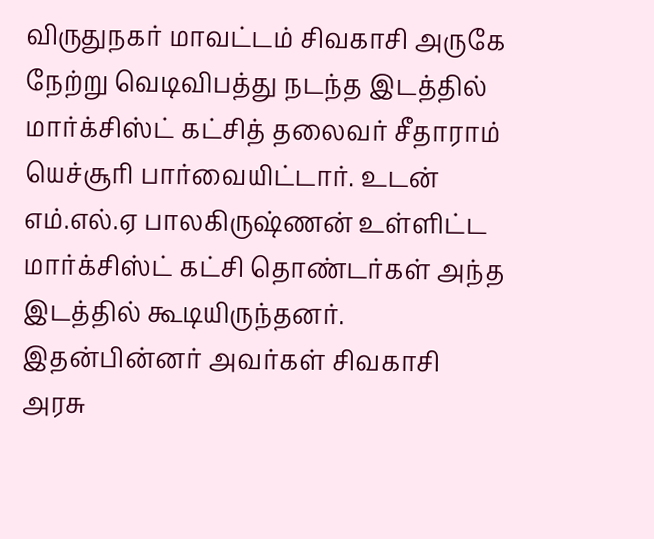விருதுநகர் மாவட்டம் சிவகாசி அருகே நேற்று வெடிவிபத்து நடந்த இடத்தில் மார்க்சிஸ்ட் கட்சித் தலைவர் சீதாராம் யெச்சூரி பார்வையிட்டார். உடன் எம்.எல்.ஏ பாலகிருஷ்ணன் உள்ளிட்ட மார்க்சிஸ்ட் கட்சி தொண்டர்கள் அந்த இடத்தில் கூடியிருந்தனர். இதன்பின்னர் அவர்கள் சிவகாசி அரசு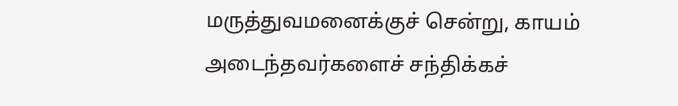மருத்துவமனைக்குச் சென்று, காயம் அடைந்தவர்களைச் சந்திக்கச்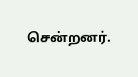சென்றனர்.